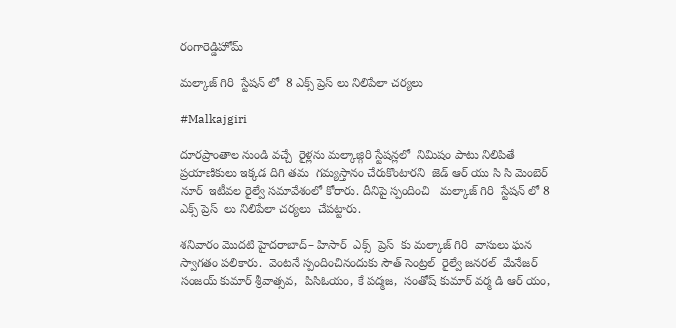రంగారెడ్డిహోమ్

మల్కాజ్ గిరి  స్టేషన్ లో  8 ఎక్స్ ప్రెస్ లు నిలిపేలా చర్యలు

#Malkajgiri

దూరప్రాంతాల నుండి వచ్చే  రైళ్లను మల్కాజ్గిరి స్టేషన్లలో  నిమిషం పాటు నిలిపితే ప్రయాణికులు ఇక్కడ దిగి తమ  గమ్యస్తానం చేరుకొంటారని  జెడ్ ఆర్ యు సి సి మెంబెర్ నూర్  ఇటీవల రైల్వే సమావేశంలో కోరారు. దీనిపై స్పందించి   మల్కాజ్ గిరి  స్టేషన్ లో 8 ఎక్స్ ప్రెస్  లు నిలిపేలా చర్యలు  చేపట్టారు.

శనివారం మొదటి హైదరాబాద్– హిసార్  ఎక్స్  ప్రెస్  కు మల్కాజ్ గిరి  వాసులు ఘన స్వాగతం పలికారు.  వెంటనే స్పందించినందుకు సౌత్ సెంట్రల్  రైల్వే జనరల్  మేనేజర్ సంజయ్ కుమార్ శ్రీవాత్సవ,  పిసిఓయం, కే పద్మజ,  సంతోష్ కుమార్ వర్మ డి ఆర్ యం,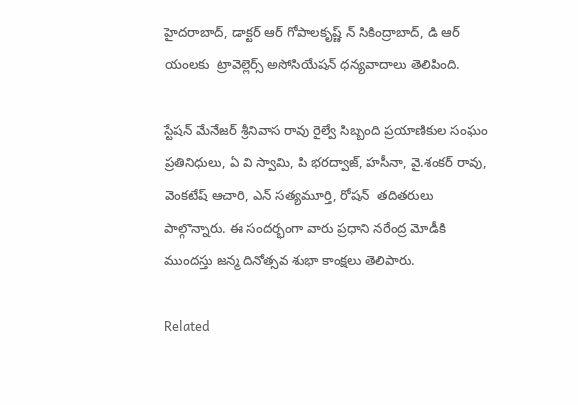హైదరాబాద్, డాక్టర్ ఆర్ గోపాలకృష్ణ్ న్ సికింద్రాబాద్, డి ఆర్ యంలకు  ట్రావెల్లెర్స్ అసోసియేషన్ ధన్యవాదాలు తెలిపింది.

స్టేషన్ మేనేజర్ శ్రీనివాస రావు రైల్వే సిబ్బంది ప్రయాణికుల సంఘం ప్రతినిధులు, ఏ వి స్వామి, పి భరద్వాజ్, హసీనా, వై.శంకర్ రావు, వెంకటేష్ ఆచారి, ఎన్ సత్యమూర్తి, రోషన్  తదితరులు పాల్గొన్నారు. ఈ సందర్భంగా వారు ప్రధాని నరేంద్ర మోడీకి ముందస్తు జన్మ దినోత్సవ శుభా కాంక్షలు తెలిపారు.

Related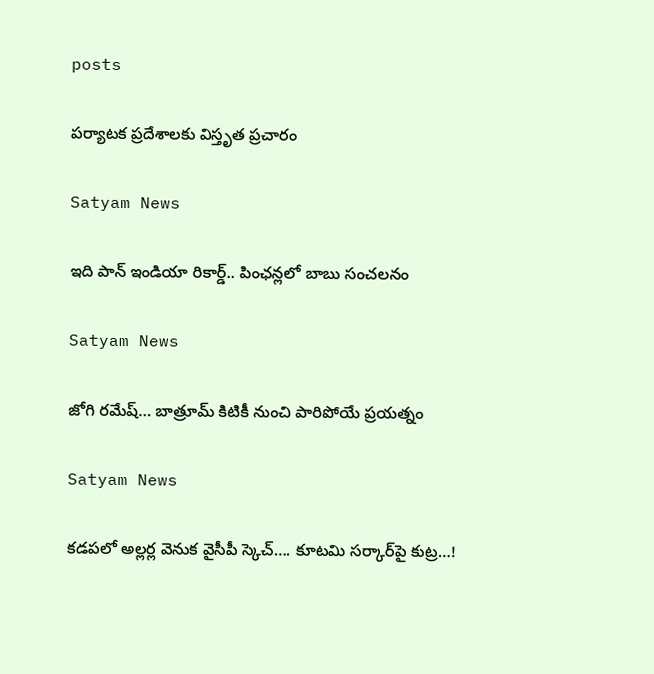posts

పర్యాటక ప్రదేశాలకు విస్తృత ప్రచారం

Satyam News

ఇది పాన్‌‌ ఇండియా రికార్డ్‌.. పింఛన్లలో బాబు సంచలనం

Satyam News

జోగి రమేష్… బాత్రూమ్ కిటికీ నుంచి పారిపోయే ప్రయత్నం

Satyam News

కడపలో అల్లర్ల వెనుక వైసీపీ స్కెచ్…. కూటమి సర్కార్‌పై కుట్ర…!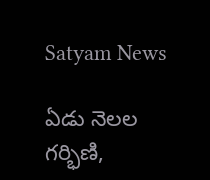Satyam News

ఏడు నెలల గర్భిణి,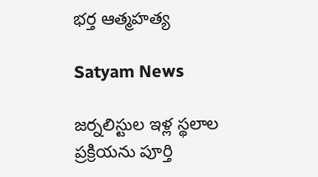భర్త ఆత్మహత్య

Satyam News

జర్నలిస్టుల ఇళ్ల స్థలాల ప్రక్రియను పూర్తి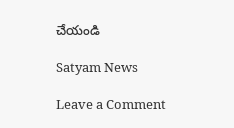చేయండి

Satyam News

Leave a Comment